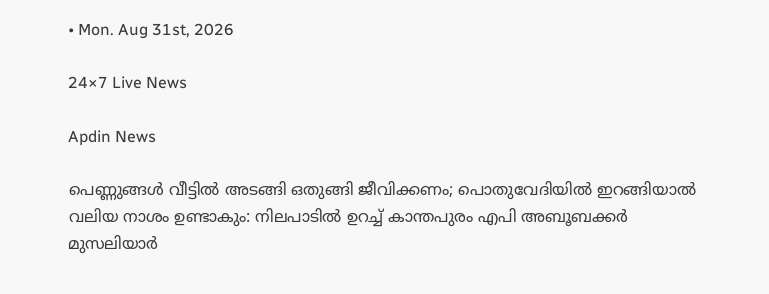• Mon. Aug 31st, 2026

24×7 Live News

Apdin News

പെണ്ണുങ്ങള്‍ വീട്ടില്‍ അടങ്ങി ഒതുങ്ങി ജീവിക്കണം; പൊതുവേദിയില്‍ ഇറങ്ങിയാല്‍ വലിയ നാശം ഉണ്ടാകും: നിലപാടില്‍ ഉറച്ച് കാന്തപുരം എപി അബൂബക്കര്‍ മുസലിയാര്‍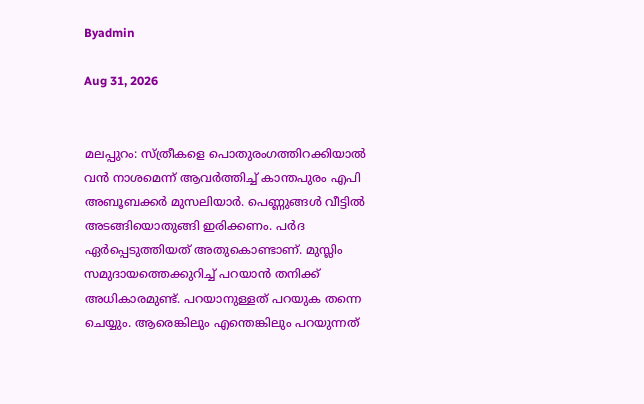Byadmin

Aug 31, 2026


മലപ്പുറം: സ്ത്രീകളെ പൊതുരംഗത്തിറക്കിയാല്‍ വന്‍ നാശമെന്ന് ആവര്‍ത്തിച്ച് കാന്തപുരം എപി അബൂബക്കര്‍ മുസലിയാര്‍. പെണ്ണുങ്ങള്‍ വീട്ടില്‍ അടങ്ങിയൊതുങ്ങി ഇരിക്കണം. പര്‍ദ ഏര്‍പ്പെടുത്തിയത് അതുകൊണ്ടാണ്. മുസ്ലിം സമുദായത്തെക്കുറിച്ച് പറയാന്‍ തനിക്ക് അധികാരമുണ്ട്. പറയാനുള്ളത് പറയുക തന്നെ ചെയ്യും. ആരെങ്കിലും എന്തെങ്കിലും പറയുന്നത്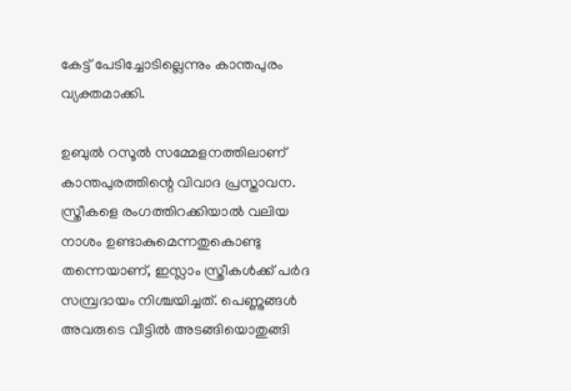കേട്ട് പേടിച്ചോടില്ലെന്നും കാന്തപുരം വ്യക്തമാക്കി.

ഉബുല്‍ റസൂല്‍ സമ്മേളനത്തിലാണ് കാന്തപുരത്തിന്റെ വിവാദ പ്രസ്താവന. സ്ത്രീകളെ രംഗത്തിറക്കിയാല്‍ വലിയ നാശം ഉണ്ടാകുമെന്നതുകൊണ്ടു തന്നെയാണ്, ഇസ്ലാം സ്ത്രീകള്‍ക്ക് പര്‍ദ സമ്പ്രദായം നിശ്ചയിച്ചത്. പെണ്ണുങ്ങള്‍ അവരുടെ വീട്ടില്‍ അടങ്ങിയൊതുങ്ങി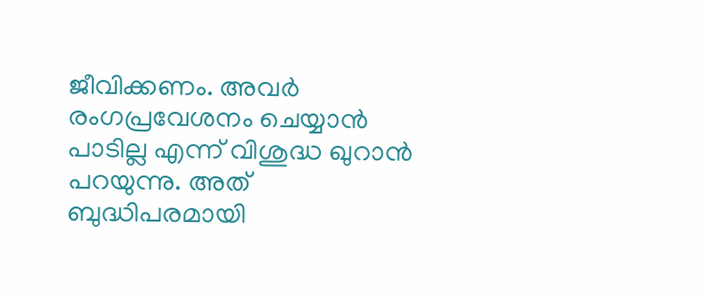ജീവിക്കണം. അവര്‍ രംഗപ്രവേശനം ചെയ്യാന്‍ പാടില്ല എന്ന് വിശുദ്ധ ഖുറാന്‍ പറയുന്നു. അത് ബുദ്ധിപരമായി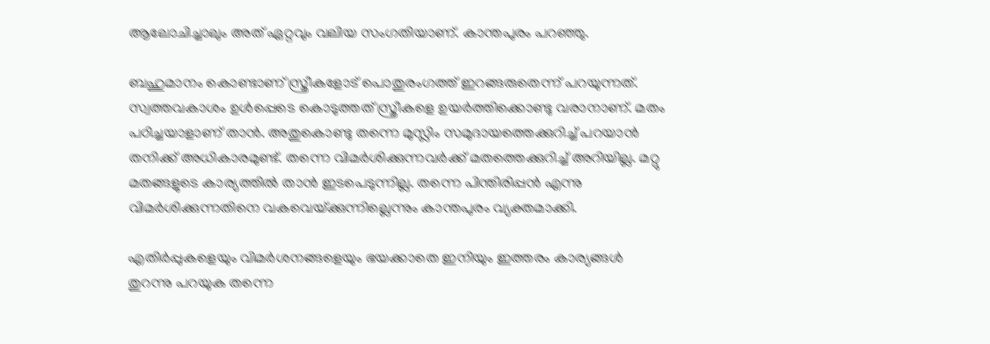ആലോചിച്ചാലും അത് ഏറ്റവും വലിയ സംഗതിയാണ്. കാന്തപുരം പറഞ്ഞു.

ബഹുമാനം കൊണ്ടാണ് സ്ത്രീകളോട് പൊതുരംഗത്ത് ഇറങ്ങരുതെന്ന് പറയുന്നത്. സ്വത്തവകാശം ഉള്‍പ്പെടെ കൊടുത്തത് സ്ത്രീകളെ ഉയര്‍ത്തിക്കൊണ്ടു വരാനാണ്. മതം പഠിച്ചയാളാണ് താന്‍. അതുകൊണ്ടു തന്നെ മുസ്ലിം സമുദായത്തെക്കുറിച്ച് പറയാന്‍ തനിക്ക് അധികാരമുണ്ട്. തന്നെ വിമര്‍ശിക്കുന്നവര്‍ക്ക് മതത്തെക്കുറിച്ച് അറിയില്ല. മറ്റു മതങ്ങളുടെ കാര്യത്തില്‍ താന്‍ ഇടപെടുന്നില്ല. തന്നെ പിന്തിരിപ്പന്‍ എന്നു വിമര്‍ശിക്കുന്നതിനെ വകവെയ്‌ക്കുന്നില്ലെന്നും കാന്തപുരം വ്യക്തമാക്കി.

എതിര്‍പ്പുകളെയും വിമര്‍ശനങ്ങളെയും ഭയക്കാതെ ഇനിയും ഇത്തരം കാര്യങ്ങള്‍ തുറന്നു പറയുക തന്നെ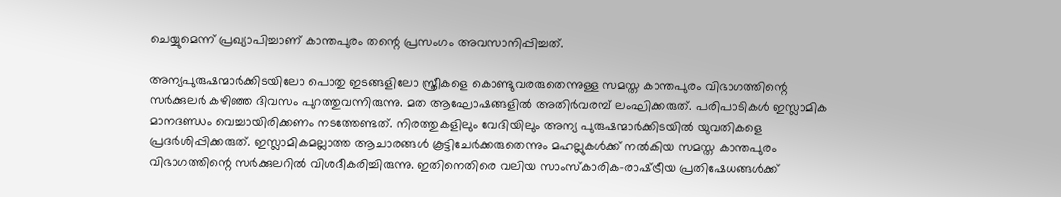ചെയ്യുമെന്ന് പ്രഖ്യാപിച്ചാണ് കാന്തപുരം തന്റെ പ്രസംഗം അവസാനിപ്പിച്ചത്.

അന്യപുരുഷന്മാർക്കിടയിലോ പൊതു ഇടങ്ങളിലോ സ്ത്രീകളെ കൊണ്ടുവരരുതെന്നുള്ള സമസ്ത കാന്തപുരം വിഭാഗത്തിന്റെ സർക്കുലർ കഴിഞ്ഞ ദിവസം പുറത്തുവന്നിരുന്നു. മത ആഘോഷങ്ങളിൽ അതിർവരമ്പ് ലംഘിക്കരുത്. പരിപാടികൾ ഇസ്ലാമിക മാനദണ്ഡം വെച്ചായിരിക്കണം നടത്തേണ്ടത്. നിരത്തുകളിലും വേദിയിലും അന്യ പുരുഷന്മാർക്കിടയിൽ യുവതികളെ പ്രദർശിപ്പിക്കരുത്. ഇസ്ലാമികമല്ലാത്ത ആചാരങ്ങൾ കൂട്ടിചേർക്കരുതെന്നും മഹല്ലുകൾക്ക് നൽകിയ സമസ്ത കാന്തപുരം വിഭാഗത്തിന്റെ സർക്കുലറിൽ വിശദീകരിച്ചിരുന്നു. ഇതിനെതിരെ വലിയ സാംസ്‌കാരിക-രാഷ്‌ട്രീയ പ്രതിഷേധങ്ങള്‍ക്ക്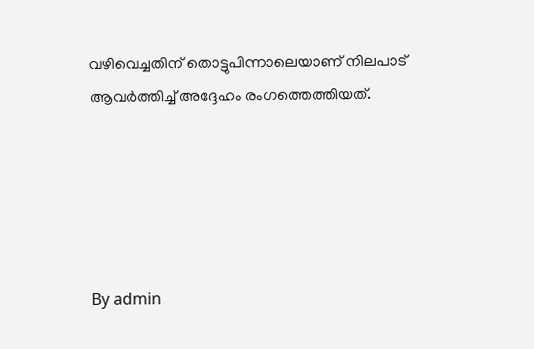വഴിവെച്ചതിന് തൊട്ടുപിന്നാലെയാണ് നിലപാട് ആവര്‍ത്തിച്ച് അദ്ദേഹം രംഗത്തെത്തിയത്.





By admin